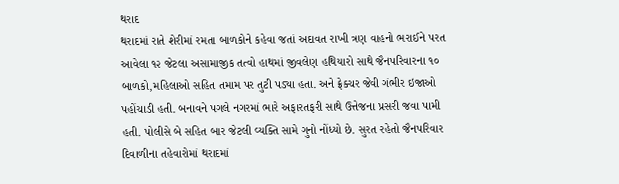થરાદ
થરાદમાં રાતે શેરીમાં રમતા બાળકોને કહેવા જતાં અદાવત રાખી ત્રણ વાહનો ભરાઈને પરત આવેલા ૧૨ જેટલા અસામાજીક તત્વો હાથમાં જીવલેણ હથિયારો સાથે જૈનપરિવારના ૧૦ બાળકો,મહિલાઓ સહિત તમામ પર તુટી પડ્યા હતા. અને ફ્રેક્ચર જેવી ગંભીર ઇજાઓ પહોંચાડી હતી. બનાવને પગલે નગરમાં ભારે અફારતફરી સાથે ઉત્તેજના પ્રસરી જવા પામી હતી. પોલીસે બે સહિત બાર જેટલી વ્યક્તિ સામે ગુનો નોંધ્યો છે. સુરત રહેતો જૈનપરિવાર દિવાળીના તહેવારોમાં થરાદમાં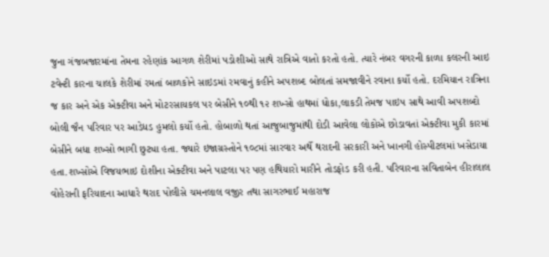જુના ગંજબજારમાંના તેમના રહેણાંક આગળ શેરીમાં પડોશીઓ સાથે રાત્રિએ વાતો કરતો હતો. ત્યારે નંબર વગરની કાળા કલરની આઇ ટવેન્ટી કારના ચાલકે શેરીમાં રમતાં બાળકોને સાઇડમાં રમવાનું કહીને અપશબ્દ બોલતાં સમજાવીને રવાના કર્યો હતો. દરમિયાન રાત્રિના જ કાર અને એક એક્ટીવા અને મોટરસાયકલ પર બેસીને ૧૦થી ૧૨ શખ્સો હાથમાં ધોકા,લાકડી તેમજ પાઇપ સાથે આવી અપશબ્દો બોલી જૈન પરિવાર પર આડેધડ હુમલો કર્યો હતો. હોબાળો થતાં આજુબાજુમાંથી દોડી આવેલા લોકોએ છોડાવતાં એક્ટીવા મુકી કારમાં બેસીને બધા શખ્સો ભાગી છુટ્યા હતા. જ્યારે ઇજાગ્રસ્તોને ૧૦૮માં સારવાર અર્થે થરાદની સરકારી અને ખાનગી હોસ્પીટલમાં ખસેડાયા હતા.શખ્સોએ વિજયભાઇ દોશીના એક્ટીવા અને પાટલા પર પણ હથિયારો મારીને તોડફોડ કરી હતી. પરિવારના સવિતાબેન હીરાલાલ વોહેરાની ફરિયાદના આધારે થરાદ પોલીસે ચમનલાલ વજીર તથા સાગરભાઈ મહારાજ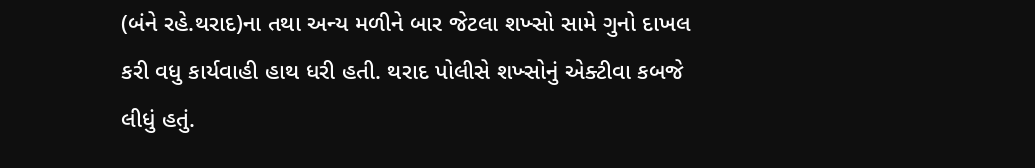(બંને રહે.થરાદ)ના તથા અન્ય મળીને બાર જેટલા શખ્સો સામે ગુનો દાખલ કરી વધુ કાર્યવાહી હાથ ધરી હતી. થરાદ પોલીસે શખ્સોનું એક્ટીવા કબજે લીધું હતું.